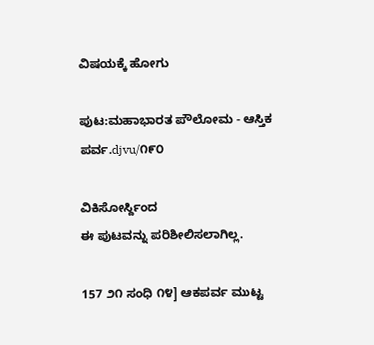ವಿಷಯಕ್ಕೆ ಹೋಗು

ಪುಟ:ಮಹಾಭಾರತ ಪೌಲೋಮ - ಆಸ್ತಿಕ ಪರ್ವ.djvu/೧೯೦

ವಿಕಿಸೋರ್ಸ್ದಿಂದ
ಈ ಪುಟವನ್ನು ಪರಿಶೀಲಿಸಲಾಗಿಲ್ಲ.

157 ೨೧ ಸಂಧಿ ೧೪] ಆಕಪರ್ವ ಮುಟ್ಟ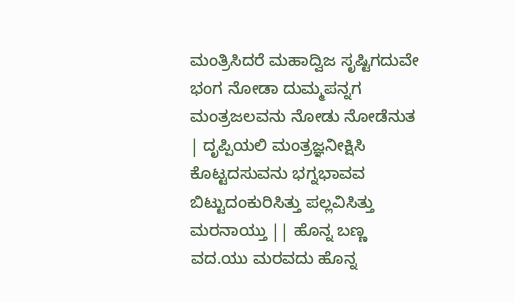ಮಂತ್ರಿಸಿದರೆ ಮಹಾದ್ವಿಜ ಸೃಷ್ಟಿಗದುವೇ ಭಂಗ ನೋಡಾ ದುಮ್ಮಪನ್ನಗ ಮಂತ್ರಜಲವನು ನೋಡು ನೋಡೆನುತ | ದೃಪ್ಪಿಯಲಿ ಮಂತ್ರಜ್ಞನೀಕ್ಷಿಸಿ ಕೊಟ್ಟದಸುವನು ಭಗ್ನಭಾವವ ಬಿಟ್ಟುದಂಕುರಿಸಿತ್ತು ಪಲ್ಲವಿಸಿತ್ತು ಮರನಾಯ್ತು || ಹೊನ್ನ ಬಣ್ಣ ವದ.ಯು ಮರವದು ಹೊನ್ನ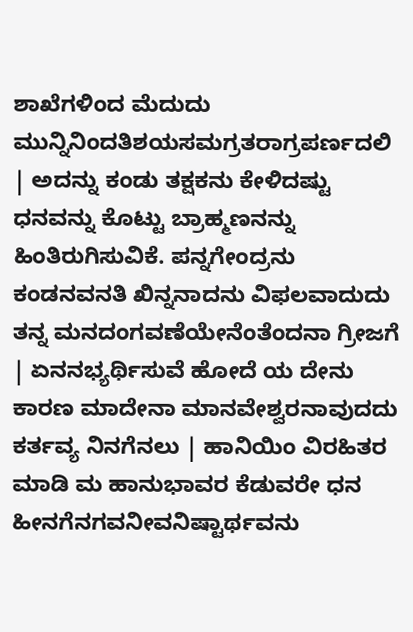ಶಾಖೆಗಳಿಂದ ಮೆದುದು ಮುನ್ನಿನಿಂದತಿಶಯಸಮಗ್ರತರಾಗ್ರಪರ್ಣದಲಿ | ಅದನ್ನು ಕಂಡು ತಕ್ಷಕನು ಕೇಳಿದಷ್ಟು ಧನವನ್ನು ಕೊಟ್ಟು ಬ್ರಾಹ್ಮಣನನ್ನು ಹಿಂತಿರುಗಿಸುವಿಕೆ. ಪನ್ನಗೇಂದ್ರನು ಕಂಡನವನತಿ ಖಿನ್ನನಾದನು ವಿಫಲವಾದುದು ತನ್ನ ಮನದಂಗವಣೆಯೇನೆಂತೆಂದನಾ ಗ್ರೀಜಗೆ | ಏನನಭ್ಯರ್ಥಿಸುವೆ ಹೋದೆ ಯ ದೇನು ಕಾರಣ ಮಾದೇನಾ ಮಾನವೇಶ್ವರನಾವುದದು ಕರ್ತವ್ಯ ನಿನಗೆನಲು | ಹಾನಿಯಿಂ ವಿರಹಿತರ ಮಾಡಿ ಮ ಹಾನುಭಾವರ ಕೆಡುವರೇ ಧನ ಹೀನಗೆನಗವನೀವನಿಷ್ಟಾರ್ಥವನು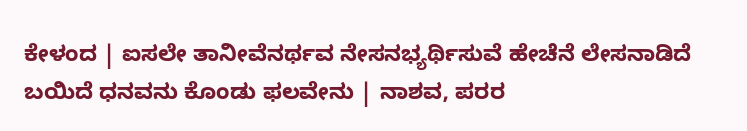ಕೇಳಂದ | ಐಸಲೇ ತಾನೀವೆನರ್ಥವ ನೇಸನಭ್ಯರ್ಥಿಸುವೆ ಹೇಚೆನೆ ಲೇಸನಾಡಿದೆ ಬಯಿದೆ ಧನವನು ಕೊಂಡು ಫಲವೇನು | ನಾಶವ, ಪರರ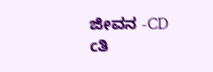ಜೀವನ -CD cತಿ